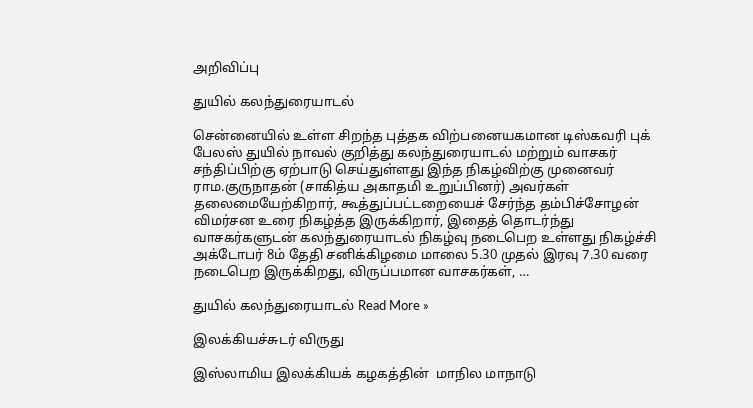அறிவிப்பு

துயில் கலந்துரையாடல்

சென்னையில் உள்ள சிறந்த புத்தக விற்பனையகமான டிஸ்கவரி புக் பேலஸ் துயில் நாவல் குறித்து கலந்துரையாடல் மற்றும் வாசகர் சந்திப்பிற்கு ஏற்பாடு செய்துள்ளது இந்த நிகழ்விற்கு முனைவர் ராம.குருநாதன் (சாகித்ய அகாதமி உறுப்பினர்) அவர்கள் தலைமையேற்கிறார், கூத்துப்பட்டறையைச் சேர்ந்த தம்பிச்சோழன் விமர்சன உரை நிகழ்த்த இருக்கிறார், இதைத் தொடர்ந்து வாசகர்களுடன் கலந்துரையாடல் நிகழ்வு நடைபெற உள்ளது நிகழ்ச்சி அக்டோபர் 8ம் தேதி சனிக்கிழமை மாலை 5.30 முதல் இரவு 7.30 வரை நடைபெற இருக்கிறது, விருப்பமான வாசகர்கள், …

துயில் கலந்துரையாடல் Read More »

இலக்கியச்சுடர் விருது

இஸ்லாமிய இலக்கியக் கழகத்தின்  மாநில மாநாடு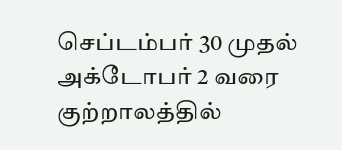செப்டம்பர் 30 முதல் அக்டோபர் 2 வரை குற்றாலத்தில்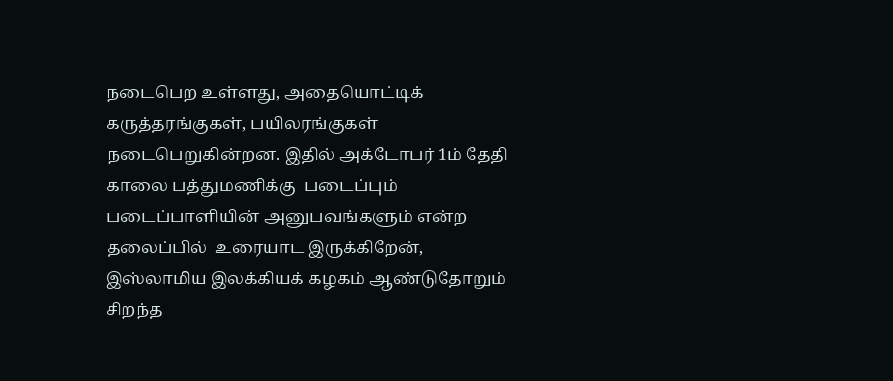நடைபெற உள்ளது, அதையொட்டிக் கருத்தரங்குகள், பயிலரங்குகள் நடைபெறுகின்றன. இதில் அக்டோபர் 1ம் தேதி காலை பத்துமணிக்கு  படைப்பும் படைப்பாளியின் அனுபவங்களும் என்ற தலைப்பில்  உரையாட இருக்கிறேன், இஸ்லாமிய இலக்கியக் கழகம் ஆண்டுதோறும் சிறந்த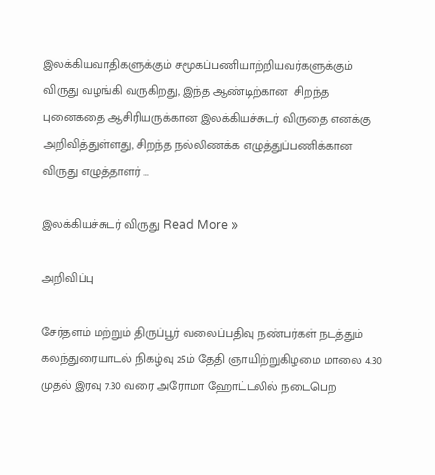இலக்கியவாதிகளுக்கும் சமூகப்பணியாற்றியவர்களுக்கும் விருது வழங்கி வருகிறது, இந்த ஆண்டிற்கான  சிறந்த புனைகதை ஆசிரியருக்கான இலக்கியச்சுடர் விருதை எனக்கு அறிவித்துள்ளது, சிறந்த நல்லிணக்க எழுத்துப்பணிக்கான விருது எழுத்தாளர் …

இலக்கியச்சுடர் விருது Read More »

அறிவிப்பு

சேர்தளம் மற்றும் திருப்பூர் வலைப்பதிவு நண்பர்கள் நடத்தும் கலந்துரையாடல் நிகழ்வு 25ம் தேதி ஞாயிற்றுகிழமை மாலை 4.30 முதல் இரவு 7.30 வரை அரோமா ஹோட்டலில் நடைபெற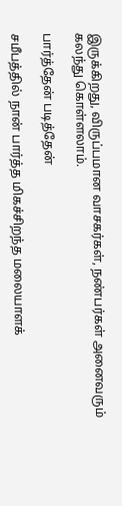இருக்கிறது, விருப்பமான வாசகர்கள், நண்பர்கள் அனைவரும் கலந்து கொள்ளலாம்.

பார்த்தேன் படித்தேன்

சமீபத்தில் நான் பார்த்த மிகச்சிறந்த மலையாளக்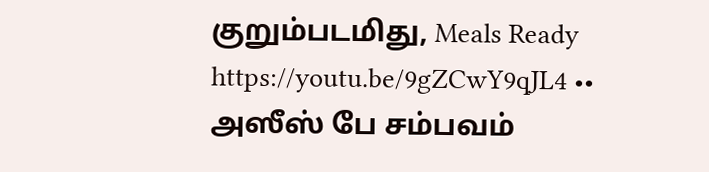குறும்படமிது, Meals Ready https://youtu.be/9gZCwY9qJL4 •• அஸீஸ் பே சம்பவம்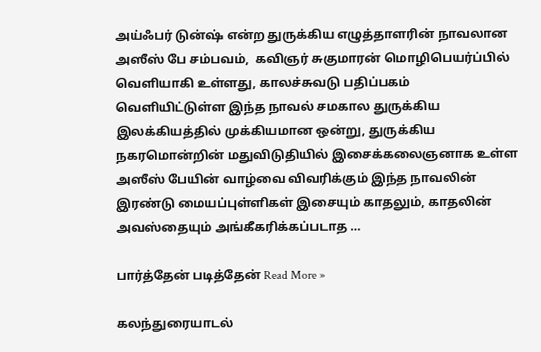அய்ஃபர் டுன்ஷ் என்ற துருக்கிய எழுத்தாளரின் நாவலான அஸீஸ் பே சம்பவம்,  கவிஞர் சுகுமாரன் மொழிபெயர்ப்பில் வெளியாகி உள்ளது, காலச்சுவடு பதிப்பகம் வெளியிட்டுள்ள இந்த நாவல் சமகால துருக்கிய இலக்கியத்தில் முக்கியமான ஒன்று, துருக்கிய நகரமொன்றின் மதுவிடுதியில் இசைக்கலைஞனாக உள்ள அஸீஸ் பேயின் வாழ்வை விவரிக்கும் இந்த நாவலின் இரண்டு மையப்புள்ளிகள் இசையும் காதலும், காதலின் அவஸ்தையும் அங்கீகரிக்கப்படாத …

பார்த்தேன் படித்தேன் Read More »

கலந்துரையாடல்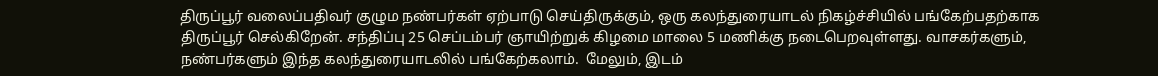திருப்பூர் வலைப்பதிவர் குழும நண்பர்கள் ஏற்பாடு செய்திருக்கும், ஒரு கலந்துரையாடல் நிகழ்ச்சியில் பங்கேற்பதற்காக திருப்பூர் செல்கிறேன். சந்திப்பு 25 செப்டம்பர் ஞாயிற்றுக் கிழமை மாலை 5 மணிக்கு நடைபெறவுள்ளது. வாசகர்களும், நண்பர்களும் இந்த கலந்துரையாடலில் பங்கேற்கலாம்.  மேலும், இடம்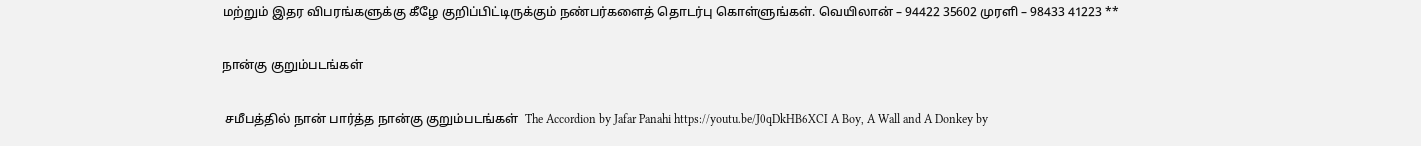மற்றும் இதர விபரங்களுக்கு கீழே குறிப்பிட்டிருக்கும் நண்பர்களைத் தொடர்பு கொள்ளுங்கள். வெயிலான் – 94422 35602 முரளி – 98433 41223 **

நான்கு குறும்படங்கள்

 சமீபத்தில் நான் பார்த்த நான்கு குறும்படங்கள்  The Accordion by Jafar Panahi https://youtu.be/J0qDkHB6XCI A Boy, A Wall and A Donkey by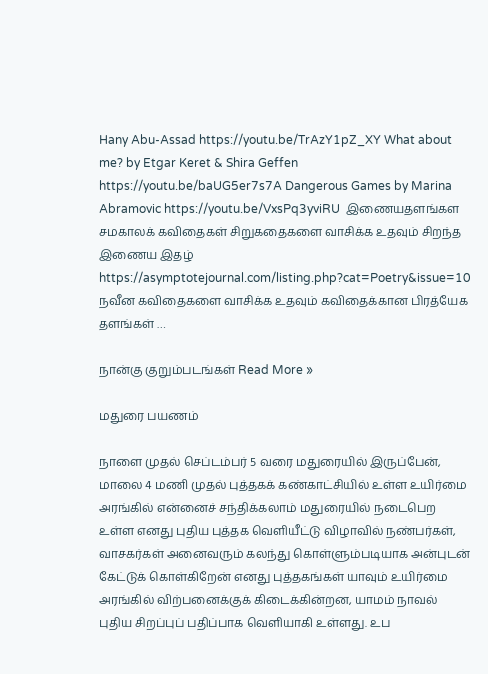Hany Abu-Assad https://youtu.be/TrAzY1pZ_XY What about me? by Etgar Keret & Shira Geffen https://youtu.be/baUG5er7s7A Dangerous Games by Marina Abramovic https://youtu.be/VxsPq3yviRU  இணையதளங்கள  சமகாலக் கவிதைகள் சிறுகதைகளை வாசிக்க உதவும் சிறந்த இணைய இதழ் https://asymptotejournal.com/listing.php?cat=Poetry&issue=10 நவீன கவிதைகளை வாசிக்க உதவும் கவிதைக்கான பிரத்யேக தளங்கள் …

நான்கு குறும்படங்கள் Read More »

மதுரை பயணம்

நாளை முதல் செப்டம்பர் 5 வரை மதுரையில் இருப்பேன், மாலை 4 மணி முதல் புத்தகக் கண்காட்சியில் உள்ள உயிர்மை அரங்கில் என்னைச் சந்திக்கலாம் மதுரையில் நடைபெற உள்ள எனது புதிய புத்தக வெளியீட்டு விழாவில் நண்பர்கள், வாசகர்கள் அனைவரும் கலந்து கொள்ளும்படியாக அன்புடன் கேட்டுக் கொள்கிறேன் எனது புத்தகங்கள் யாவும் உயிர்மை அரங்கில் விற்பனைக்குக் கிடைக்கின்றன, யாமம் நாவல் புதிய சிறப்புப் பதிப்பாக வெளியாகி உள்ளது. உப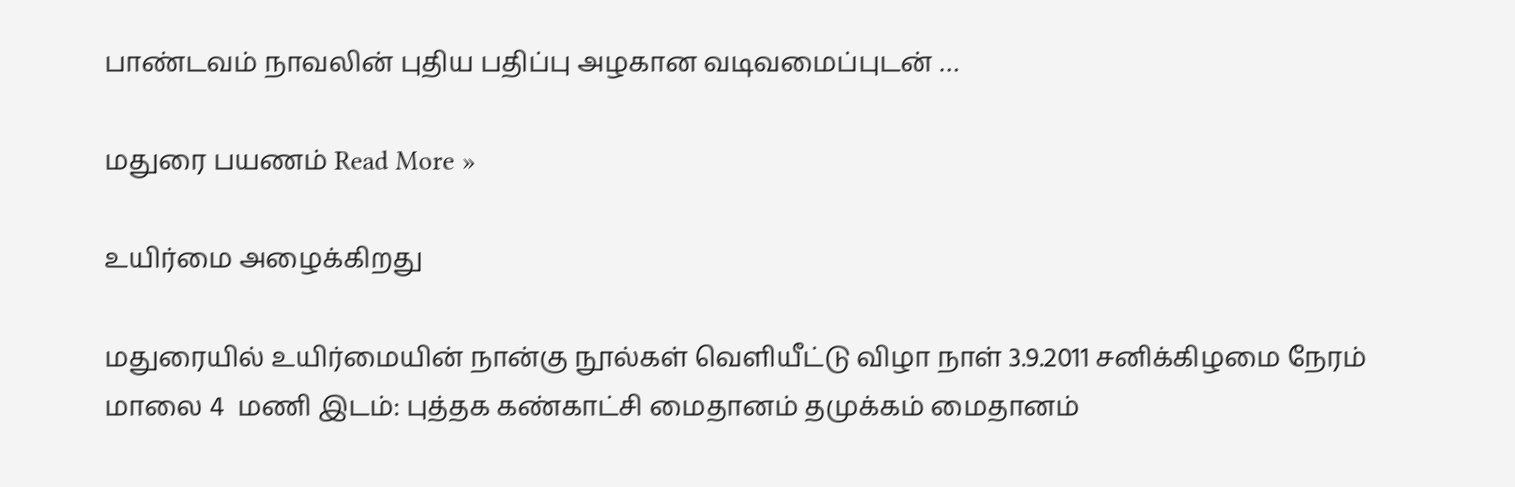பாண்டவம் நாவலின் புதிய பதிப்பு அழகான வடிவமைப்புடன் …

மதுரை பயணம் Read More »

உயிர்மை அழைக்கிறது

மதுரையில் உயிர்மையின் நான்கு நூல்கள் வெளியீட்டு விழா நாள் 3.9.2011 சனிக்கிழமை நேரம் மாலை 4  மணி இடம்: புத்தக கண்காட்சி மைதானம் தமுக்கம் மைதானம்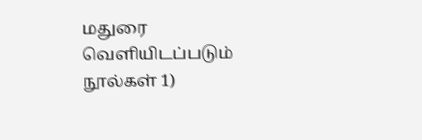மதுரை வெளியிடப்படும் நூல்கள் 1)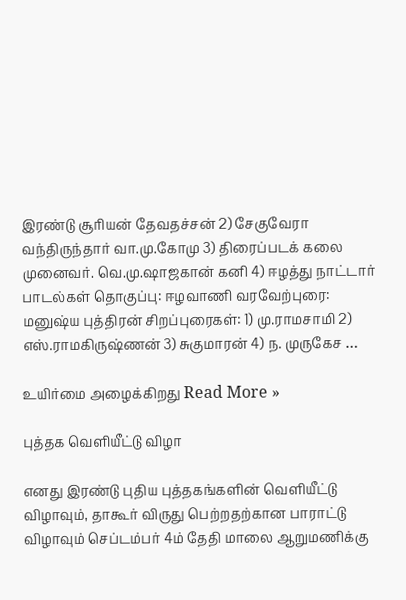இரண்டு சூரியன் தேவதச்சன் 2) சேகுவேரா வந்திருந்தார் வா.மு.கோமு 3) திரைப்படக் கலை முனைவர். வெ.மு.ஷாஜகான் கனி 4) ஈழத்து நாட்டார் பாடல்கள் தொகுப்பு: ஈழவாணி வரவேற்புரை: மனுஷ்ய புத்திரன் சிறப்புரைகள்: 1) மு.ராமசாமி 2) எஸ்.ராமகிருஷ்ணன் 3) சுகுமாரன் 4) ந. முருகேச …

உயிர்மை அழைக்கிறது Read More »

புத்தக வெளியீட்டு விழா

எனது இரண்டு புதிய புத்தகங்களின் வெளியீட்டு விழாவும், தாகூர் விருது பெற்றதற்கான பாராட்டு விழாவும் செப்டம்பர் 4ம் தேதி மாலை ஆறுமணிக்கு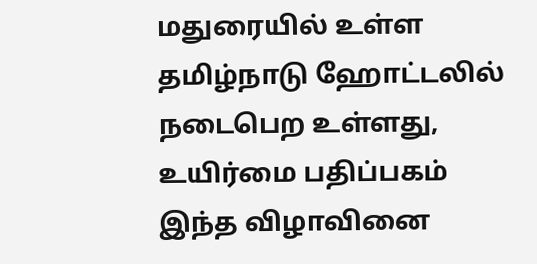மதுரையில் உள்ள தமிழ்நாடு ஹோட்டலில் நடைபெற உள்ளது,  உயிர்மை பதிப்பகம் இந்த விழாவினை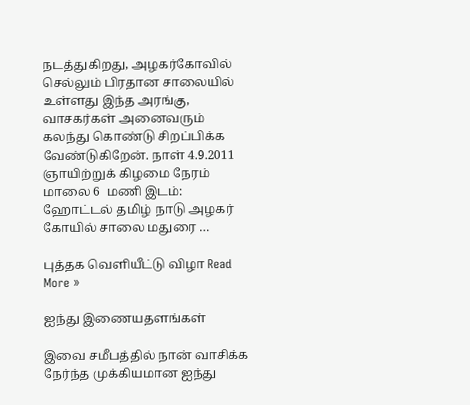நடத்துகிறது, அழகர்கோவில் செல்லும் பிரதான சாலையில் உள்ளது இந்த அரங்கு, வாசகர்கள் அனைவரும் கலந்து கொண்டு சிறப்பிக்க வேண்டுகிறேன். நாள் 4.9.2011 ஞாயிற்றுக் கிழமை நேரம் மாலை 6  மணி இடம்: ஹோட்டல் தமிழ் நாடு அழகர் கோயில் சாலை மதுரை …

புத்தக வெளியீட்டு விழா Read More »

ஐந்து இணையதளங்கள்

இவை சமீபத்தில் நான் வாசிக்க நேர்ந்த முக்கியமான ஐந்து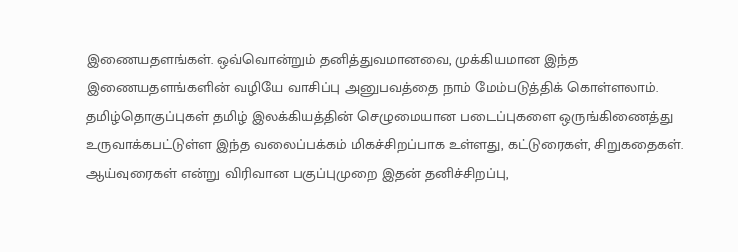இணையதளங்கள். ஒவ்வொன்றும் தனித்துவமானவை, முக்கியமான இந்த இணையதளங்களின் வழியே வாசிப்பு அனுபவத்தை நாம் மேம்படுத்திக் கொள்ளலாம். தமிழ்தொகுப்புகள் தமிழ் இலக்கியத்தின் செழுமையான படைப்புகளை ஒருங்கிணைத்து உருவாக்கபட்டுள்ள இந்த வலைப்பக்கம் மிகச்சிறப்பாக உள்ளது, கட்டுரைகள், சிறுகதைகள். ஆய்வுரைகள் என்று விரிவான பகுப்புமுறை இதன் தனிச்சிறப்பு,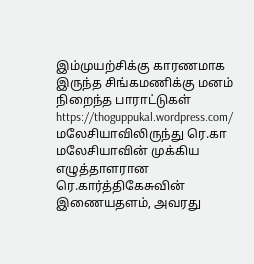இம்முயற்சிக்கு காரணமாக இருந்த சிங்கமணிக்கு மனம் நிறைந்த பாராட்டுகள் https://thoguppukal.wordpress.com/ மலேசியாவிலிருந்து ரெ.கா மலேசியாவின் முக்கிய எழுத்தாளரான ரெ.கார்த்திகேசுவின் இணையதளம், அவரது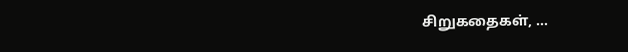சிறுகதைகள், …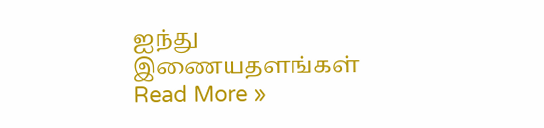ஐந்து இணையதளங்கள் Read More »